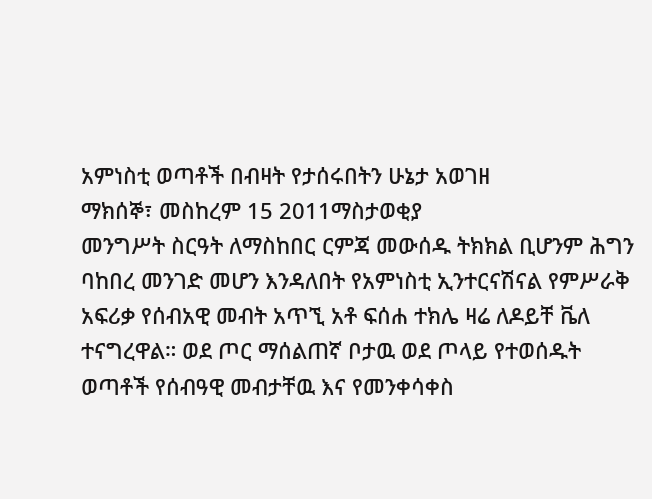አምነስቲ ወጣቶች በብዛት የታሰሩበትን ሁኔታ አወገዘ
ማክሰኞ፣ መስከረም 15 2011ማስታወቂያ
መንግሥት ስርዓት ለማስከበር ርምጃ መውሰዱ ትክክል ቢሆንም ሕግን ባከበረ መንገድ መሆን እንዳለበት የአምነስቲ ኢንተርናሽናል የምሥራቅ አፍሪቃ የሰብአዊ መብት አጥኚ አቶ ፍሰሐ ተክሌ ዛሬ ለዶይቸ ቬለ ተናግረዋል። ወደ ጦር ማሰልጠኛ ቦታዉ ወደ ጦላይ የተወሰዱት ወጣቶች የሰብዓዊ መብታቸዉ እና የመንቀሳቀስ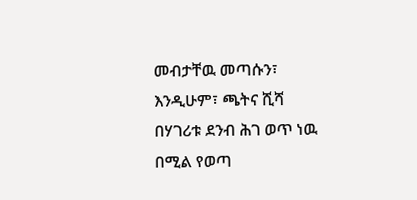መብታቸዉ መጣሱን፣ እንዲሁም፣ ጫትና ሺሻ በሃገሪቱ ደንብ ሕገ ወጥ ነዉ በሚል የወጣ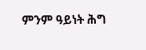ምንም ዓይነት ሕግ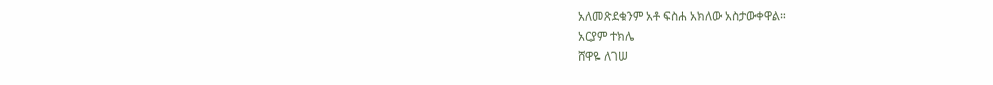አለመጽደቁንም አቶ ፍስሐ አክለው አስታውቀዋል።
አርያም ተክሌ
ሸዋዬ ለገሠ